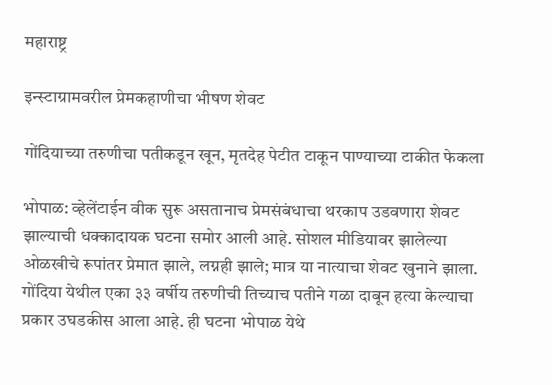महाराष्ट्र

इन्स्टाग्रामवरील प्रेमकहाणीचा भीषण शेवट

गोंदियाच्या तरुणीचा पतीकडून खून, मृतदेह पेटीत टाकून पाण्याच्या टाकीत फेकला

भोपाळ: व्हेलेंटाईन वीक सुरू असतानाच प्रेमसंबंधाचा थरकाप उडवणारा शेवट झाल्याची धक्कादायक घटना समोर आली आहे. सोशल मीडियावर झालेल्या ओळखीचे रूपांतर प्रेमात झाले, लग्नही झाले; मात्र या नात्याचा शेवट खुनाने झाला. गोंदिया येथील एका ३३ वर्षीय तरुणीची तिच्याच पतीने गळा दाबून हत्या केल्याचा प्रकार उघडकीस आला आहे. ही घटना भोपाळ येथे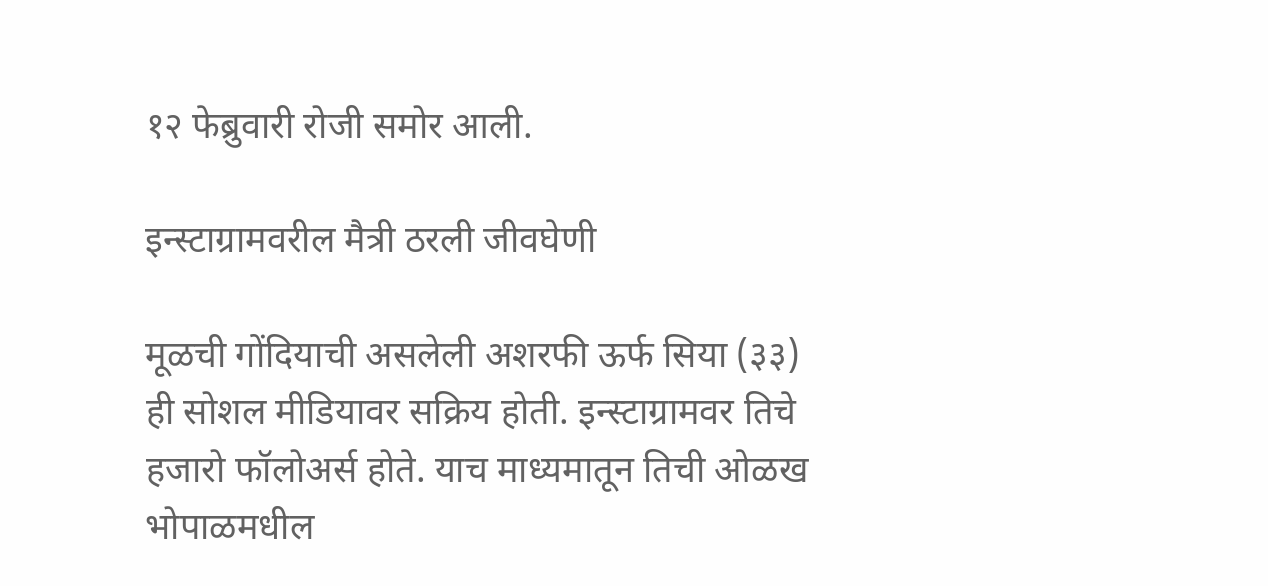१२ फेब्रुवारी रोजी समोर आली.

इन्स्टाग्रामवरील मैत्री ठरली जीवघेणी

मूळची गोंदियाची असलेली अशरफी ऊर्फ सिया (३३) ही सोशल मीडियावर सक्रिय होती. इन्स्टाग्रामवर तिचे हजारो फॉलोअर्स होते. याच माध्यमातून तिची ओळख भोपाळमधील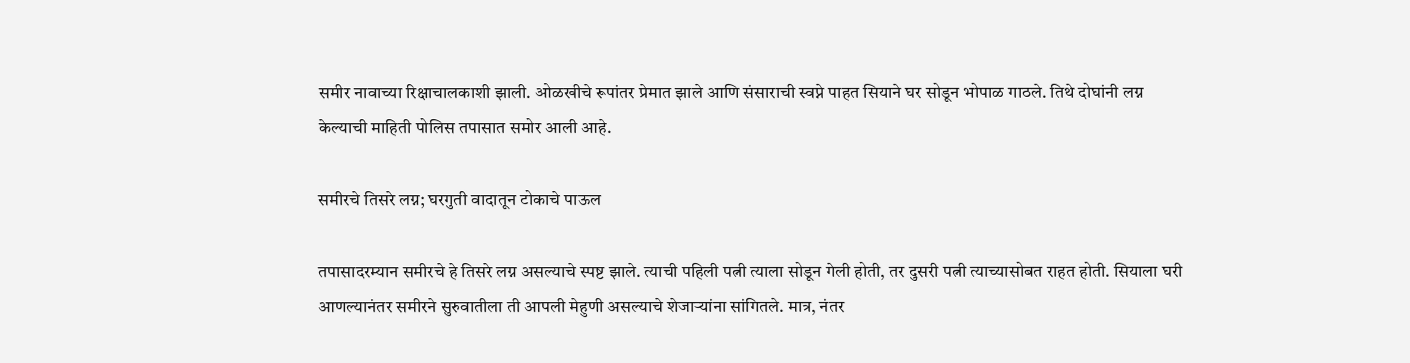समीर नावाच्या रिक्षाचालकाशी झाली. ओळखीचे रूपांतर प्रेमात झाले आणि संसाराची स्वप्ने पाहत सियाने घर सोडून भोपाळ गाठले. तिथे दोघांनी लग्न केल्याची माहिती पोलिस तपासात समोर आली आहे.

समीरचे तिसरे लग्न; घरगुती वादातून टोकाचे पाऊल

तपासादरम्यान समीरचे हे तिसरे लग्न असल्याचे स्पष्ट झाले. त्याची पहिली पत्नी त्याला सोडून गेली होती, तर दुसरी पत्नी त्याच्यासोबत राहत होती. सियाला घरी आणल्यानंतर समीरने सुरुवातीला ती आपली मेहुणी असल्याचे शेजाऱ्यांना सांगितले. मात्र, नंतर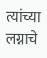त्यांच्या लग्नाचे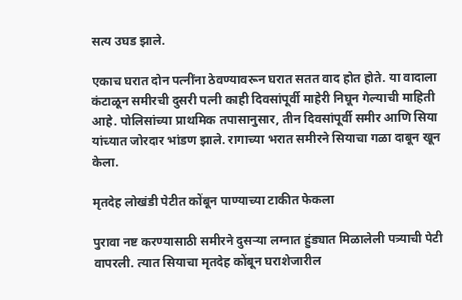सत्य उघड झाले.

एकाच घरात दोन पत्नींना ठेवण्यावरून घरात सतत वाद होत होते. या वादाला कंटाळून समीरची दुसरी पत्नी काही दिवसांपूर्वी माहेरी निघून गेल्याची माहिती आहे. पोलिसांच्या प्राथमिक तपासानुसार, तीन दिवसांपूर्वी समीर आणि सिया यांच्यात जोरदार भांडण झाले. रागाच्या भरात समीरने सियाचा गळा दाबून खून केला.

मृतदेह लोखंडी पेटीत कोंबून पाण्याच्या टाकीत फेकला

पुरावा नष्ट करण्यासाठी समीरने दुसऱ्या लग्नात हुंड्यात मिळालेली पत्र्याची पेटी वापरली. त्यात सियाचा मृतदेह कोंबून घराशेजारील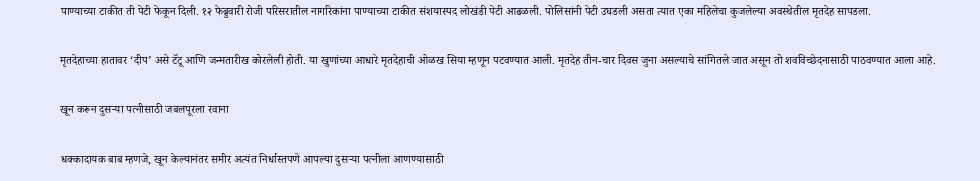पाण्याच्या टाकीत ती पेटी फेकून दिली. १२ फेब्रुवारी रोजी परिसरातील नागरिकांना पाण्याच्या टाकीत संशयास्पद लोखंडी पेटी आढळली. पोलिसांनी पेटी उघडली असता त्यात एका महिलेचा कुजलेल्या अवस्थेतील मृतदेह सापडला.

मृतदेहाच्या हातावर ‘दीप’ असे टॅटू आणि जन्मतारीख कोरलेली होती. या खुणांच्या आधारे मृतदेहाची ओळख सिया म्हणून पटवण्यात आली. मृतदेह तीन-चार दिवस जुना असल्याचे सांगितले जात असून तो शवविच्छेदनासाठी पाठवण्यात आला आहे.

खून करून दुसऱ्या पत्नीसाठी जबलपूरला रवाना

धक्कादायक बाब म्हणजे, खून केल्यानंतर समीर अत्यंत निर्धास्तपणे आपल्या दुसऱ्या पत्नीला आणण्यासाठी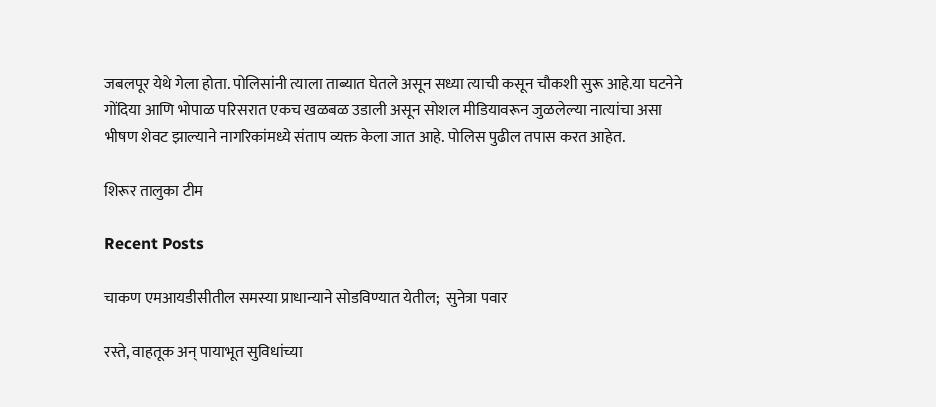जबलपूर येथे गेला होता. पोलिसांनी त्याला ताब्यात घेतले असून सध्या त्याची कसून चौकशी सुरू आहे.या घटनेने गोंदिया आणि भोपाळ परिसरात एकच खळबळ उडाली असून सोशल मीडियावरून जुळलेल्या नात्यांचा असा भीषण शेवट झाल्याने नागरिकांमध्ये संताप व्यक्त केला जात आहे. पोलिस पुढील तपास करत आहेत.

शिरूर तालुका टीम

Recent Posts

चाकण एमआयडीसीतील समस्या प्राधान्याने सोडविण्यात येतील;  सुनेत्रा पवार

रस्ते, वाहतूक अन् पायाभूत सुविधांच्या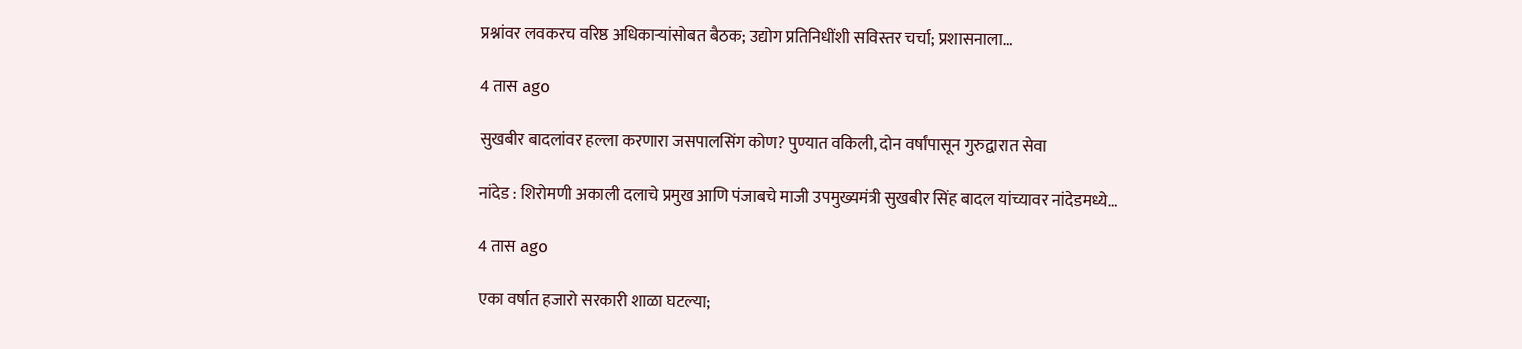प्रश्नांवर लवकरच वरिष्ठ अधिकाऱ्यांसोबत बैठक; उद्योग प्रतिनिधींशी सविस्तर चर्चा; प्रशासनाला…

4 तास ago

सुखबीर बादलांवर हल्ला करणारा जसपालसिंग कोण? पुण्यात वकिली, दोन वर्षांपासून गुरुद्वारात सेवा

नांदेड : शिरोमणी अकाली दलाचे प्रमुख आणि पंजाबचे माजी उपमुख्यमंत्री सुखबीर सिंह बादल यांच्यावर नांदेडमध्ये…

4 तास ago

एका वर्षात हजारो सरकारी शाळा घटल्या;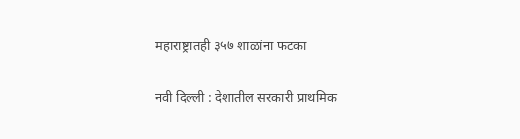महाराष्ट्रातही ३५७ शाळांना फटका

नवी दिल्ली : देशातील सरकारी प्राथमिक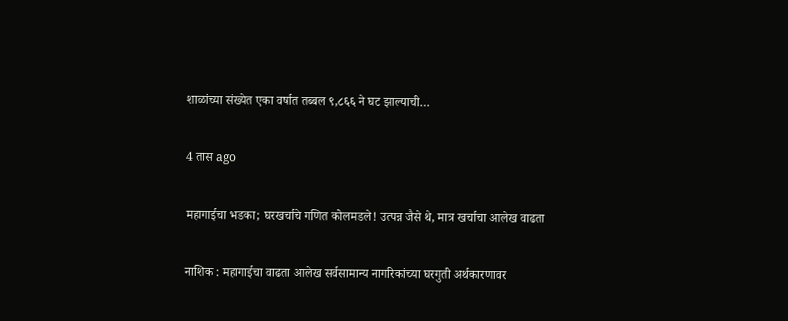शाळांच्या संख्येत एका वर्षात तब्बल ९,८६६ ने घट झाल्याची…

4 तास ago

महागाईचा भडका; घरखर्चाचे गणित कोलमडले! उत्पन्न जैसे थे, मात्र खर्चाचा आलेख वाढता

नाशिक : महागाईचा वाढता आलेख सर्वसामान्य नागरिकांच्या घरगुती अर्थकारणावर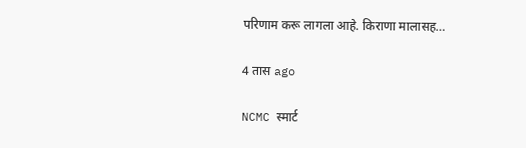परिणाम करू लागला आहे. किराणा मालासह…

4 तास ago

NCMC स्मार्ट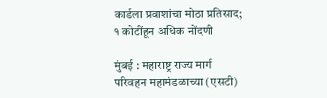कार्डला प्रवाशांचा मोठा प्रतिसाद; १ कोटींहून अधिक नोंदणी

मुंबई : महाराष्ट्र राज्य मार्ग परिवहन महामंडळाच्या (एसटी)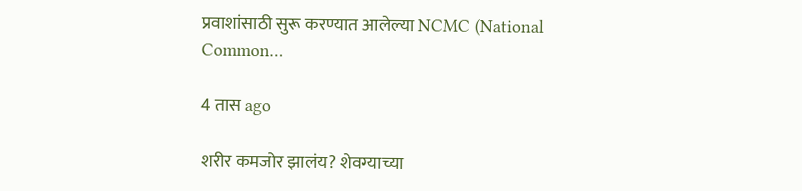प्रवाशांसाठी सुरू करण्यात आलेल्या NCMC (National Common…

4 तास ago

शरीर कमजोर झालंय? शेवग्याच्या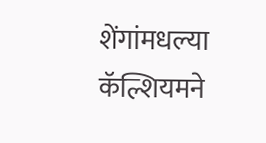शेंगांमधल्या कॅल्शियमने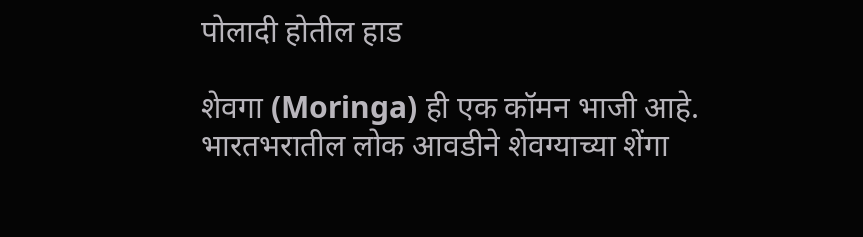पोलादी होतील हाड

शेवगा (Moringa) ही एक कॉमन भाजी आहे. भारतभरातील लोक आवडीने शेवग्याच्या शेंगा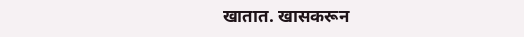खातात. खासकरून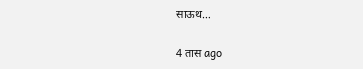साऊथ…

4 तास ago